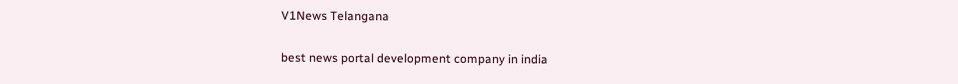V1News Telangana

best news portal development company in india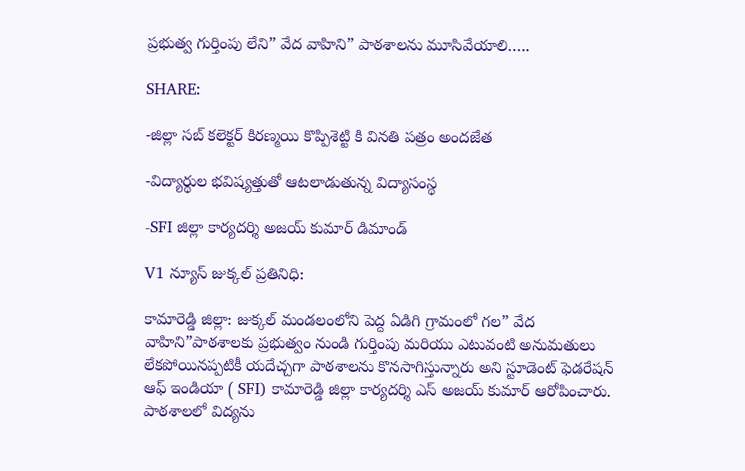ప్రభుత్వ గుర్తింపు లేని” వేద వాహిని” పాఠశాలను మూసివేయాలి…..

SHARE:

-జిల్లా సబ్ కలెక్టర్ కిరణ్మయి కొప్పిశెట్టి కి వినతి పత్రం అందజేత

-విద్యార్థుల భవిష్యత్తుతో ఆటలాడుతున్న విద్యాసంస్థ

-SFI జిల్లా కార్యదర్శి అజయ్ కుమార్ డిమాండ్

V1 న్యూస్ జుక్కల్ ప్రతినిధి:

కామారెడ్డి జిల్లా: జుక్కల్ మండలంలోని పెద్ద ఏడిగి గ్రామంలో గల” వేద వాహిని”పాఠశాలకు ప్రభుత్వం నుండి గుర్తింపు మరియు ఎటువంటి అనుమతులు లేకపోయినప్పటికీ యదేచ్చగా పాఠశాలను కొనసాగిస్తున్నారు అని స్టూడెంట్ ఫెడరేషన్ ఆఫ్ ఇండియా ( SFI) కామారెడ్డి జిల్లా కార్యదర్శి ఎస్ అజయ్ కుమార్ ఆరోపించారు. పాఠశాలలో విద్యను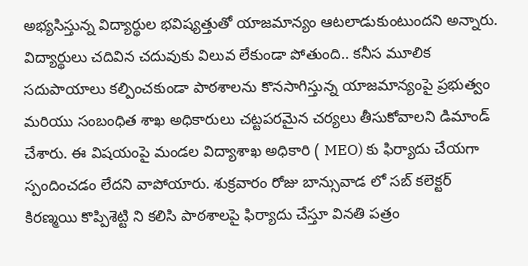అభ్యసిస్తున్న విద్యార్థుల భవిష్యత్తుతో యాజమాన్యం ఆటలాడుకుంటుందని అన్నారు. విద్యార్థులు చదివిన చదువుకు విలువ లేకుండా పోతుంది.. కనీస మూలిక సదుపాయాలు కల్పించకుండా పాఠశాలను కొనసాగిస్తున్న యాజమాన్యంపై ప్రభుత్వం మరియు సంబంధిత శాఖ అధికారులు చట్టపరమైన చర్యలు తీసుకోవాలని డిమాండ్ చేశారు. ఈ విషయంపై మండల విద్యాశాఖ అధికారి ( MEO) కు ఫిర్యాదు చేయగా స్పందించడం లేదని వాపోయారు. శుక్రవారం రోజు బాన్సువాడ లో సబ్ కలెక్టర్ కిరణ్మయి కొప్పిశెట్టి ని కలిసి పాఠశాలపై ఫిర్యాదు చేస్తూ వినతి పత్రం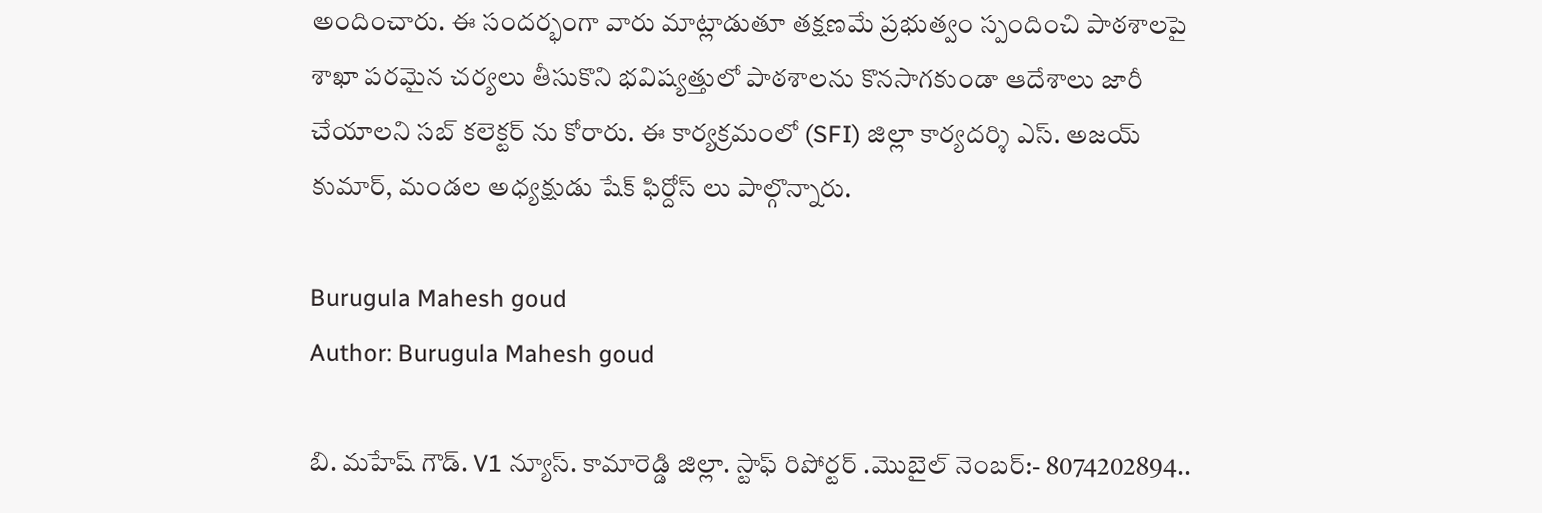అందించారు. ఈ సందర్భంగా వారు మాట్లాడుతూ తక్షణమే ప్రభుత్వం స్పందించి పాఠశాలపై శాఖా పరమైన చర్యలు తీసుకొని భవిష్యత్తులో పాఠశాలను కొనసాగకుండా ఆదేశాలు జారీ చేయాలని సబ్ కలెక్టర్ ను కోరారు. ఈ కార్యక్రమంలో (SFI) జిల్లా కార్యదర్శి ఎస్. అజయ్ కుమార్, మండల అధ్యక్షుడు షేక్ ఫిర్దోస్ లు పాల్గొన్నారు.

Burugula Mahesh goud
Author: Burugula Mahesh goud

బి. మహేష్ గౌడ్. V1 న్యూస్. కామారెడ్డి జిల్లా. స్టాఫ్ రిపోర్టర్ .మొబైల్ నెంబర్:- 8074202894..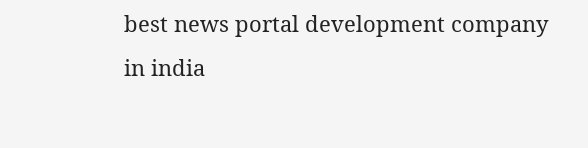best news portal development company in india